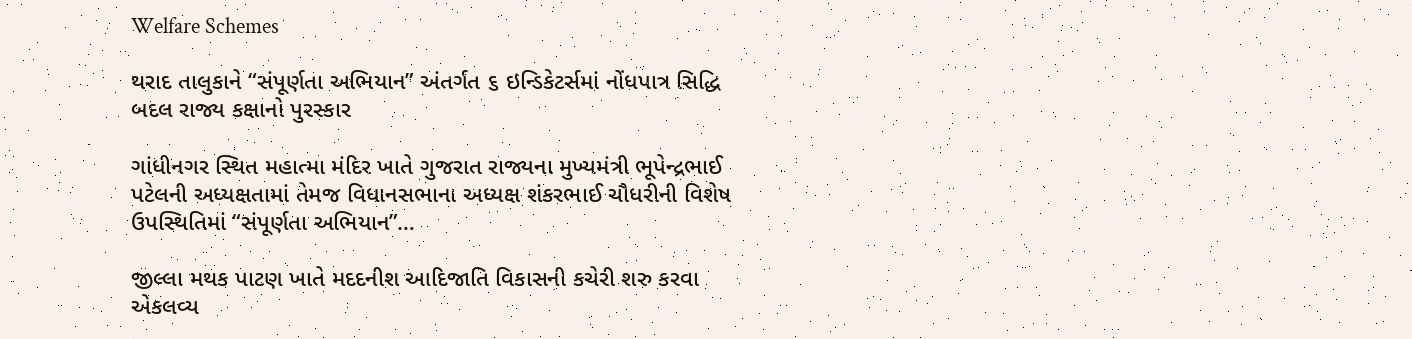Welfare Schemes

થરાદ તાલુકાને “સંપૂર્ણતા અભિયાન” અંતર્ગત ૬ ઇન્ડિકેટર્સમાં નોંધપાત્ર સિદ્ધિ બદલ રાજ્ય કક્ષાનો પુરસ્કાર

ગાંધીનગર સ્થિત મહાત્મા મંદિર ખાતે ગુજરાત રાજ્યના મુખ્યમંત્રી ભૂપેન્દ્રભાઈ પટેલની અધ્યક્ષતામાં તેમજ વિધાનસભાના અધ્યક્ષ શંકરભાઈ ચૌધરીની વિશેષ ઉપસ્થિતિમાં “સંપૂર્ણતા અભિયાન”…

જીલ્લા મથક પાટણ ખાતે મદદનીશ આદિજાતિ વિકાસની કચેરી શરુ કરવા એકલવ્ય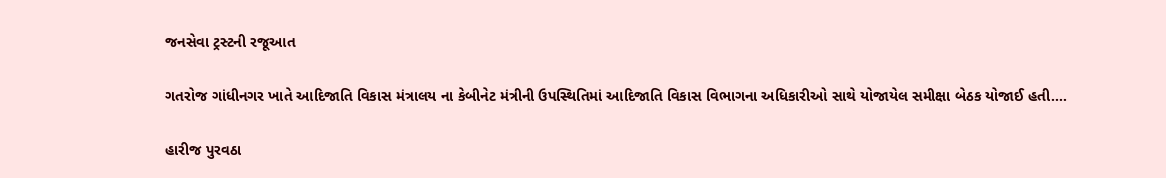જનસેવા ટ્રસ્ટની રજૂઆત

ગતરોજ ગાંધીનગર ખાતે આદિજાતિ વિકાસ મંત્રાલય ના કેબીનેટ મંત્રીની ઉપસ્થિતિમાં આદિજાતિ વિકાસ વિભાગના અધિકારીઓ સાથે યોજાયેલ સમીક્ષા બેઠક યોજાઈ હતી.…

હારીજ પુરવઠા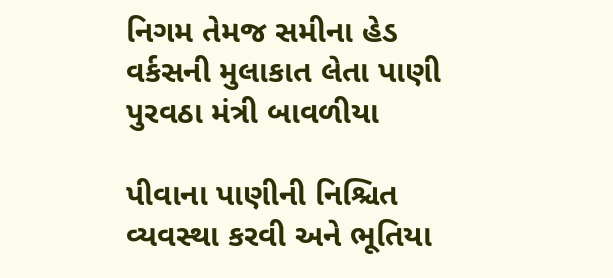નિગમ તેમજ સમીના હેડ વર્કસની મુલાકાત લેતા પાણી પુરવઠા મંત્રી બાવળીયા

પીવાના પાણીની નિશ્ચિત વ્યવસ્થા કરવી અને ભૂતિયા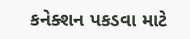કનેક્શન પકડવા માટે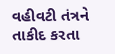વહીવટી તંત્રને તાકીદ કરતા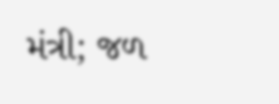મંત્રી; જળ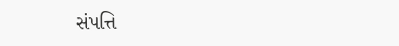સંપત્તિ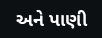અને પાણી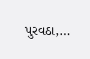પુરવઠા,…